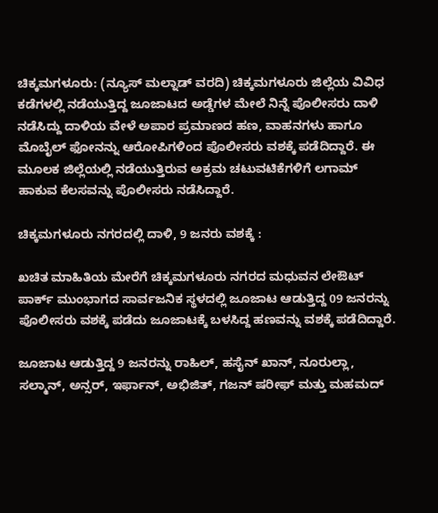ಚಿಕ್ಕಮಗಳೂರು: (ನ್ಯೂಸ್ ಮಲ್ನಾಡ್ ವರದಿ) ಚಿಕ್ಕಮಗಳೂರು ಜಿಲ್ಲೆಯ ವಿವಿಧ ಕಡೆಗಳಲ್ಲಿ ನಡೆಯುತ್ತಿದ್ದ ಜೂಜಾಟದ ಅಡ್ಡೆಗಳ ಮೇಲೆ ನಿನ್ನೆ ಪೊಲೀಸರು ದಾಳಿ ನಡೆಸಿದ್ದು ದಾಳಿಯ ವೇಳೆ ಅಪಾರ ಪ್ರಮಾಣದ ಹಣ, ವಾಹನಗಳು ಹಾಗೂ ಮೊಬೈಲ್ ಫೋನನ್ನು ಆರೋಪಿಗಳಿಂದ ಪೊಲೀಸರು ವಶಕ್ಕೆ ಪಡೆದಿದ್ದಾರೆ. ಈ ಮೂಲಕ ಜಿಲ್ಲೆಯಲ್ಲಿ ನಡೆಯುತ್ತಿರುವ ಅಕ್ರಮ ಚಟುವಟಿಕೆಗಳಿಗೆ ಲಗಾಮ್ ಹಾಕುವ ಕೆಲಸವನ್ನು ಪೊಲೀಸರು ನಡೆಸಿದ್ದಾರೆ.

ಚಿಕ್ಕಮಗಳೂರು ನಗರದಲ್ಲಿ ದಾಳಿ, 9 ಜನರು ವಶಕ್ಕೆ :

ಖಚಿತ ಮಾಹಿತಿಯ ಮೇರೆಗೆ ಚಿಕ್ಕಮಗಳೂರು ನಗರದ ಮಧುವನ ಲೇಔಟ್ ಪಾರ್ಕ್ ಮುಂಭಾಗದ ಸಾರ್ವಜನಿಕ ಸ್ಥಳದಲ್ಲಿ ಜೂಜಾಟ ಆಡುತ್ತಿದ್ದ 09 ಜನರನ್ನು ಪೊಲೀಸರು ವಶಕ್ಕೆ ಪಡೆದು ಜೂಜಾಟಕ್ಕೆ ಬಳಸಿದ್ದ ಹಣವನ್ನು ವಶಕ್ಕೆ ಪಡೆದಿದ್ದಾರೆ.

ಜೂಜಾಟ ಆಡುತ್ತಿದ್ದ 9 ಜನರನ್ನು ರಾಹಿಲ್, ಹಸೈನ್ ಖಾನ್, ನೂರುಲ್ಲಾ, ಸಲ್ಮಾನ್, ಅನ್ಸರ್, ಇರ್ಫಾನ್, ಅಭಿಜಿತ್, ಗಜನ್ ಷರೀಫ್ ಮತ್ತು ಮಹಮದ್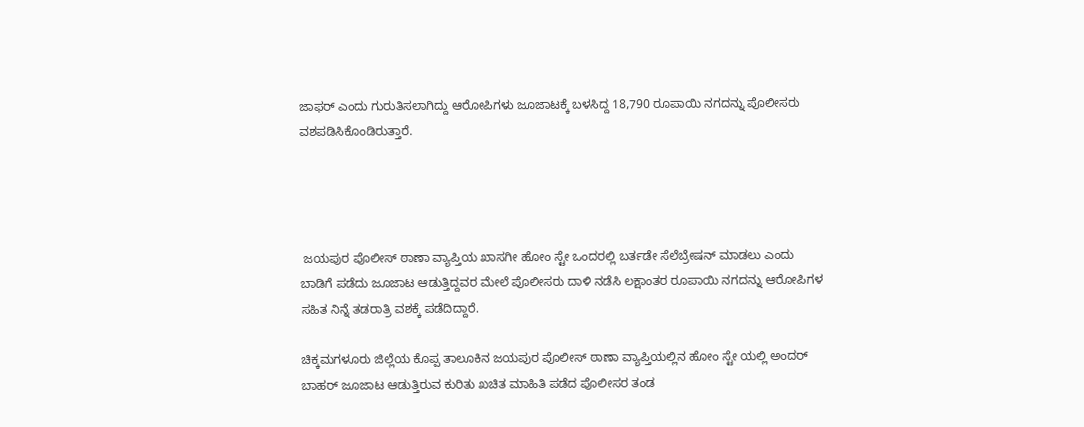ಜಾಫರ್ ಎಂದು ಗುರುತಿಸಲಾಗಿದ್ದು ಆರೋಪಿಗಳು ಜೂಜಾಟಕ್ಕೆ ಬಳಸಿದ್ದ 18,790 ರೂಪಾಯಿ ನಗದನ್ನು ಪೊಲೀಸರು ವಶಪಡಿಸಿಕೊಂಡಿರುತ್ತಾರೆ.




 ಜಯಪುರ ಪೊಲೀಸ್ ಠಾಣಾ ವ್ಯಾಪ್ತಿಯ ಖಾಸಗೀ ಹೋಂ ಸ್ಟೇ ಒಂದರಲ್ಲಿ ಬರ್ತಡೇ ಸೆಲೆಬ್ರೇಷನ್ ಮಾಡಲು ಎಂದು ಬಾಡಿಗೆ ಪಡೆದು ಜೂಜಾಟ ಆಡುತ್ತಿದ್ದವರ ಮೇಲೆ ಪೊಲೀಸರು ದಾಳಿ ನಡೆಸಿ ಲಕ್ಷಾಂತರ ರೂಪಾಯಿ ನಗದನ್ನು ಆರೋಪಿಗಳ ಸಹಿತ ನಿನ್ನೆ ತಡರಾತ್ರಿ ವಶಕ್ಕೆ ಪಡೆದಿದ್ದಾರೆ.

ಚಿಕ್ಕಮಗಳೂರು ಜಿಲ್ಲೆಯ ಕೊಪ್ಪ ತಾಲೂಕಿನ ಜಯಪುರ ಪೊಲೀಸ್ ಠಾಣಾ ವ್ಯಾಪ್ತಿಯಲ್ಲಿನ ಹೋಂ ಸ್ಟೇ ಯಲ್ಲಿ ಅಂದರ್ ಬಾಹರ್ ಜೂಜಾಟ ಆಡುತ್ತಿರುವ ಕುರಿತು ಖಚಿತ ಮಾಹಿತಿ ಪಡೆದ ಪೊಲೀಸರ ತಂಡ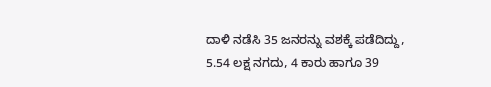ದಾಳಿ ನಡೆಸಿ 35 ಜನರನ್ನು ವಶಕ್ಕೆ ಪಡೆದಿದ್ದು, 5.54 ಲಕ್ಷ ನಗದು, 4 ಕಾರು ಹಾಗೂ 39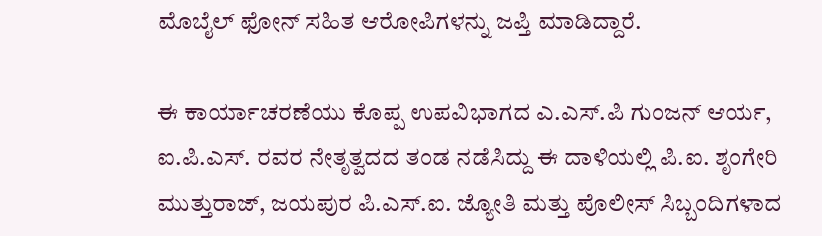ಮೊಬೈಲ್ ಫೋನ್ ಸಹಿತ ಆರೋಪಿಗಳನ್ನು ಜಪ್ತಿ ಮಾಡಿದ್ದಾರೆ.

ಈ ಕಾರ್ಯಾಚರಣೆಯು ಕೊಪ್ಪ ಉಪವಿಭಾಗದ ಎ.ಎಸ್.ಪಿ ಗುಂಜನ್ ಆರ್ಯ, ಐ.ಪಿ.ಎಸ್. ರವರ ನೇತೃತ್ವದದ ತಂಡ ನಡೆಸಿದ್ದು ಈ ದಾಳಿಯಲ್ಲಿ ಪಿ.ಐ. ಶೃಂಗೇರಿ ಮುತ್ತುರಾಜ್, ಜಯಪುರ ಪಿ.ಎಸ್.ಐ. ಜ್ಯೋತಿ ಮತ್ತು ಪೊಲೀಸ್ ಸಿಬ್ಬಂದಿಗಳಾದ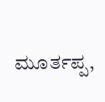ಮೂರ್ತಪ್ಪ,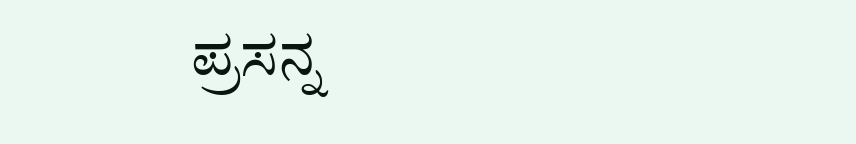ಪ್ರಸನ್ನ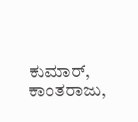ಕುಮಾರ್, ಕಾಂತರಾಜು,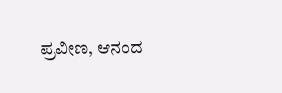ಪ್ರವೀಣ, ಆನಂದ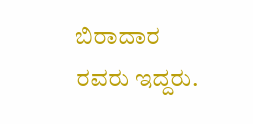ಬಿರಾದಾರ ರವರು ಇದ್ದರು.